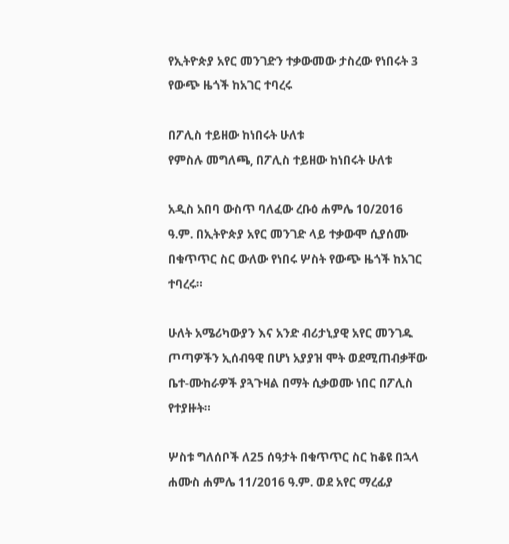የኢትዮጵያ አየር መንገድን ተቃውመው ታስረው የነበሩት 3 የውጭ ዜጎች ከአገር ተባረሩ

በፖሊስ ተይዘው ከነበሩት ሁለቱ
የምስሉ መግለጫ, በፖሊስ ተይዘው ከነበሩት ሁለቱ

አዲስ አበባ ውስጥ ባለፈው ረቡዕ ሐምሌ 10/2016 ዓ.ም. በኢትዮጵያ አየር መንገድ ላይ ተቃውሞ ሲያሰሙ በቁጥጥር ስር ውለው የነበሩ ሦስት የውጭ ዜጎች ከአገር ተባረሩ።

ሁለት አሜሪካውያን እና አንድ ብሪታኒያዊ አየር መንገዱ ጦጣዎችን ኢሰብዓዊ በሆነ አያያዝ ሞት ወደሚጠብቃቸው ቤተ-ሙከራዎች ያጓጉዛል በማት ሲቃወሙ ነበር በፖሊስ የተያዙት።

ሦስቱ ግለሰቦች ለ25 ሰዓታት በቁጥጥር ስር ከቆዩ በኋላ ሐሙስ ሐምሌ 11/2016 ዓ.ም. ወደ አየር ማረፊያ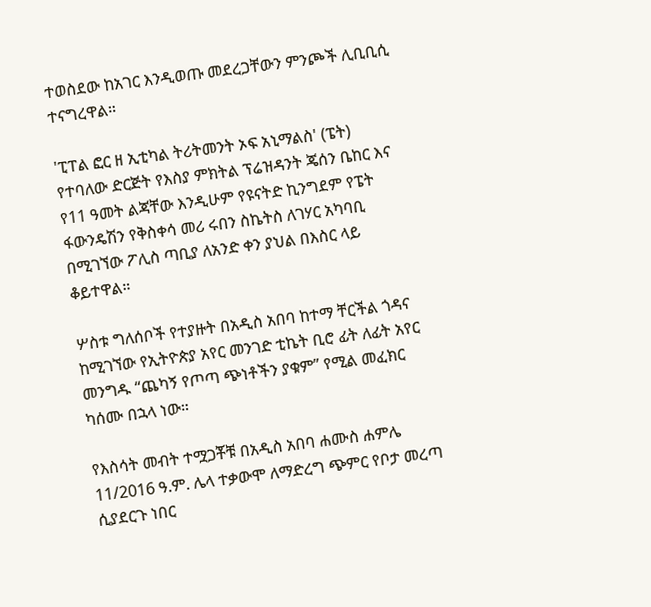ተወስደው ከአገር እንዲወጡ መደረጋቸውን ምንጮች ሊቢቢሲ ተናግረዋል።

'ፒፐል ፎር ዘ ኢቲካል ትሪትመንት ኦፍ አኒማልስ' (ፔት) የተባለው ድርጅት የእስያ ምክትል ፕሬዝዳንት ጄሰን ቤከር እና የ11 ዓመት ልጃቸው እንዲሁም የዩናትድ ኪንግደም የፔት ፋውንዴሽን የቅስቀሳ መሪ ሩበን ስኬትስ ለገሃር አካባቢ በሚገኘው ፖሊስ ጣቢያ ለአንድ ቀን ያህል በእስር ላይ ቆይተዋል።

ሦስቱ ግለሰቦች የተያዙት በአዲስ አበባ ከተማ ቸርችል ጎዳና ከሚገኘው የኢትዮጵያ አየር መንገድ ቲኬት ቢሮ ፊት ለፊት አየር መንግዱ “ጨካኝ የጦጣ ጭነቶችን ያቁም” የሚል መፈክር ካሰሙ በኋላ ነው።

የእስሳት መብት ተሟጋቾቹ በአዲስ አበባ ሐሙስ ሐምሌ 11/2016 ዓ.ም. ሌላ ተቃውሞ ለማድረግ ጭምር የቦታ መረጣ ሲያደርጉ ነበር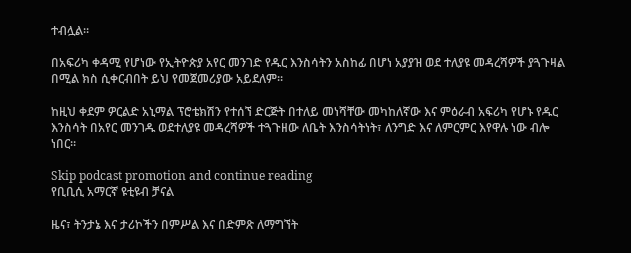ተብሏል።

በአፍሪካ ቀዳሚ የሆነው የኢትዮጵያ አየር መንገድ የዱር እንስሳትን አስከፊ በሆነ አያያዝ ወደ ተለያዩ መዳረሻዎች ያጓጉዛል በሚል ክስ ሲቀርብበት ይህ የመጀመሪያው አይደለም።

ከዚህ ቀደም ዎርልድ አኒማል ፕሮቴክሽን የተሰኘ ድርጅት በተለይ መነሻቸው መካከለኛው እና ምዕራብ አፍሪካ የሆኑ የዱር እንስሳት በአየር መንገዱ ወደተለያዩ መዳረሻዎች ተጓጉዘው ለቤት እንስሳትነት፣ ለንግድ እና ለምርምር እየዋሉ ነው ብሎ ነበር።

Skip podcast promotion and continue reading
የቢቢሲ አማርኛ ዩቲዩብ ቻናል

ዜና፣ ትንታኔ እና ታሪኮችን በምሥል እና በድምጽ ለማግኘት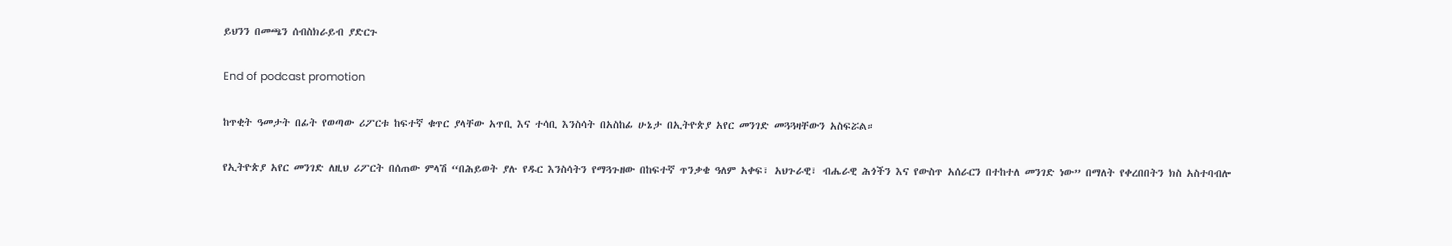ይህንን በመጫን ሰብስክራይብ ያድርጉ

End of podcast promotion

ከጥቂት ዓመታት በፊት የወጣው ሪፖርቱ ከፍተኛ ቁጥር ያላቸው አጥቢ እና ተሳቢ እንስሳት በአስከፊ ሁኔታ በኢትዮጵያ አየር መንገድ መጓጓዛቸውን አስፍሯል።

የኢትዮጵያ አየር መንገድ ለዚህ ሪፖርት በሰጠው ምላሽ “በሕይወት ያሉ የዱር እንስሳትን የማጓጉዘው በከፍተኛ ጥንቃቄ ዓለም አቀፍ፣ አህጉራዊ፣ ብሔራዊ ሕጎችን እና የውስጥ አሰራርን በተከተለ መንገድ ነው” በማለት የቀረበበትን ክስ አስተባብሎ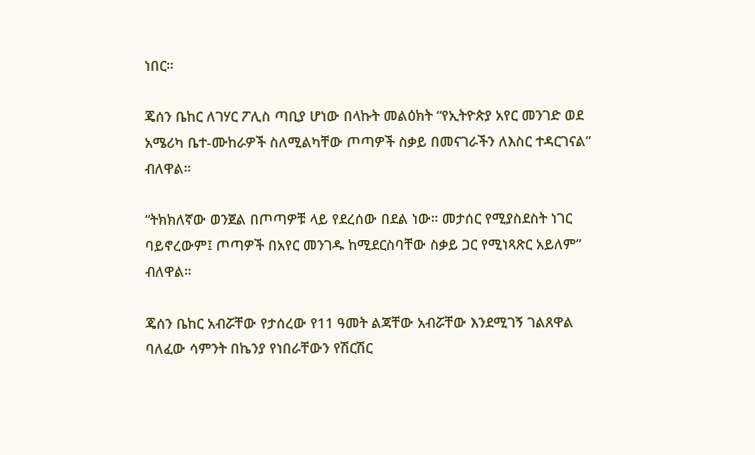ነበር።

ጄሰን ቤከር ለገሃር ፖሊስ ጣቢያ ሆነው በላኩት መልዕክት “የኢትዮጵያ አየር መንገድ ወደ አሜሪካ ቤተ-ሙከራዎች ስለሚልካቸው ጦጣዎች ስቃይ በመናገራችን ለእስር ተዳርገናል” ብለዋል።

“ትክክለኛው ወንጀል በጦጣዎቹ ላይ የደረሰው በደል ነው። መታሰር የሚያስደስት ነገር ባይኖረውም፤ ጦጣዎች በአየር መንገዱ ከሚደርስባቸው ስቃይ ጋር የሚነጻጽር አይለም” ብለዋል።

ጄሰን ቤከር አብሯቸው የታሰረው የ11 ዓመት ልጃቸው አብሯቸው እንደሚገኝ ገልጸዋል ባለፈው ሳምንት በኬንያ የነበራቸውን የሽርሽር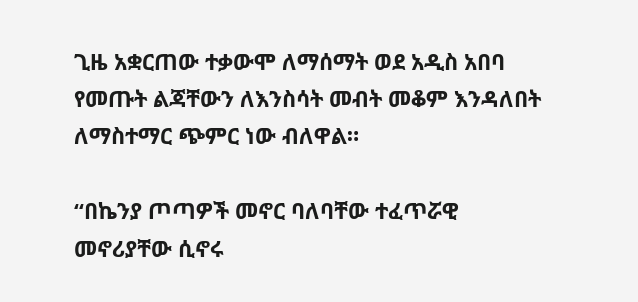ጊዜ አቋርጠው ተቃውሞ ለማሰማት ወደ አዲስ አበባ የመጡት ልጃቸውን ለእንስሳት መብት መቆም እንዳለበት ለማስተማር ጭምር ነው ብለዋል።

“በኬንያ ጦጣዎች መኖር ባለባቸው ተፈጥሯዊ መኖሪያቸው ሲኖሩ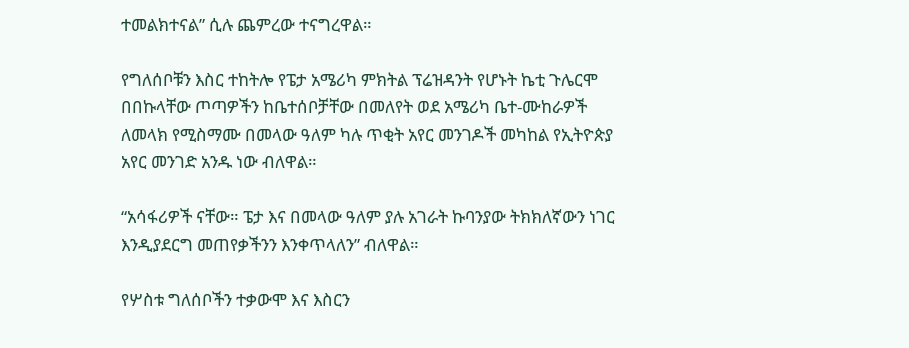ተመልክተናል” ሲሉ ጨምረው ተናግረዋል።

የግለሰቦቹን እስር ተከትሎ የፔታ አሜሪካ ምክትል ፕሬዝዳንት የሆኑት ኬቲ ጉሌርሞ በበኩላቸው ጦጣዎችን ከቤተሰቦቻቸው በመለየት ወደ አሜሪካ ቤተ-ሙከራዎች ለመላክ የሚስማሙ በመላው ዓለም ካሉ ጥቂት አየር መንገዶች መካከል የኢትዮጵያ አየር መንገድ አንዱ ነው ብለዋል።

“አሳፋሪዎች ናቸው። ፔታ እና በመላው ዓለም ያሉ አገራት ኩባንያው ትክክለኛውን ነገር እንዲያደርግ መጠየቃችንን እንቀጥላለን” ብለዋል።

የሦስቱ ግለሰቦችን ተቃውሞ እና እስርን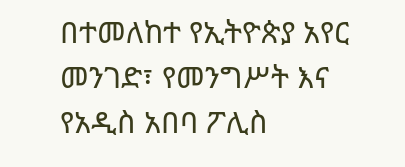በተመለከተ የኢትዮጵያ አየር መንገድ፣ የመንግሥት እና የአዲስ አበባ ፖሊስ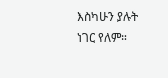እስካሁን ያሉት ነገር የለም።